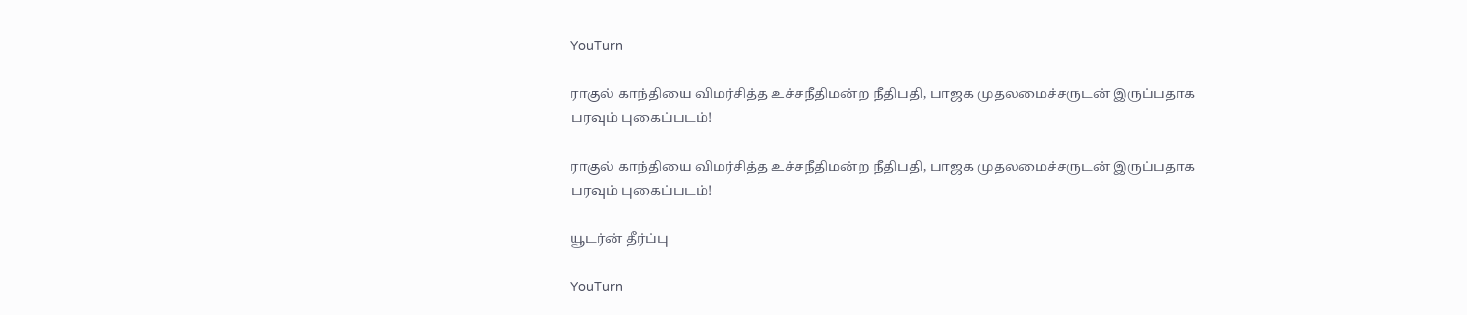YouTurn

ராகுல் காந்தியை விமர்சித்த உச்சநீதிமன்ற நீதிபதி, பாஜக முதலமைச்சருடன் இருப்பதாக பரவும் புகைப்படம்!

ராகுல் காந்தியை விமர்சித்த உச்சநீதிமன்ற நீதிபதி, பாஜக முதலமைச்சருடன் இருப்பதாக பரவும் புகைப்படம்!

யூடர்ன் தீர்ப்பு

YouTurn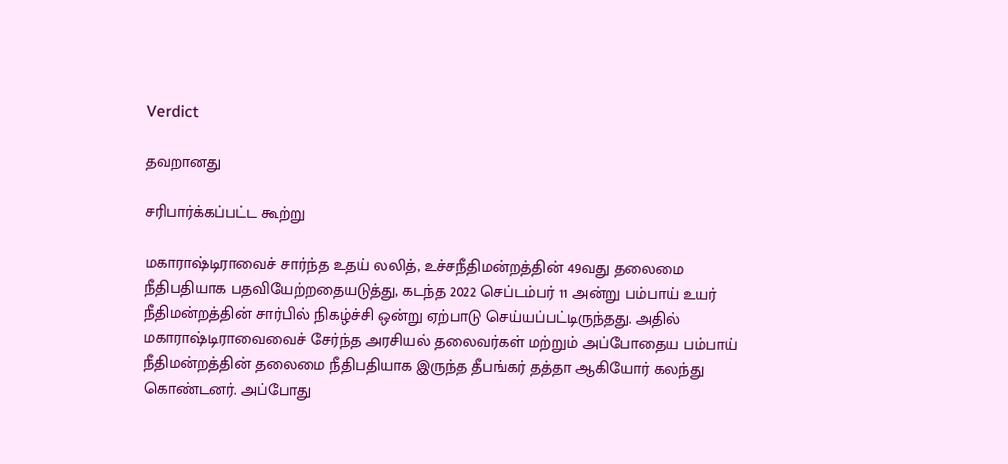Verdict

தவறானது

சரிபார்க்கப்பட்ட கூற்று

மகாராஷ்டிராவைச் சார்ந்த உதய் லலித், உச்சநீதிமன்றத்தின் 49வது தலைமை நீதிபதியாக பதவியேற்றதையடுத்து, கடந்த 2022 செப்டம்பர் 11 அன்று பம்பாய் உயர் நீதிமன்றத்தின் சார்பில் நிகழ்ச்சி ஒன்று ஏற்பாடு செய்யப்பட்டிருந்தது. அதில் மகாராஷ்டிராவைவைச் சேர்ந்த அரசியல் தலைவர்கள் மற்றும் அப்போதைய பம்பாய் நீதிமன்றத்தின் தலைமை நீதிபதியாக இருந்த தீபங்கர் தத்தா ஆகியோர் கலந்து கொண்டனர். அப்போது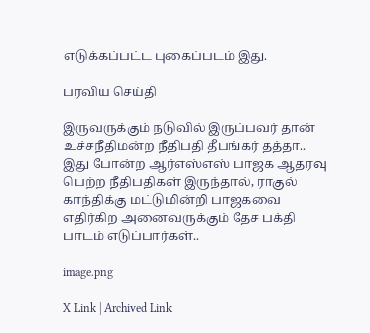எடுக்கப்பட்ட புகைப்படம் இது.

பரவிய செய்தி

இருவருக்கும் நடுவில் இருப்பவர் தான் உச்சநீதிமன்ற நீதிபதி தீபங்கர் தத்தா.. இது போன்ற ஆர்எஸ்எஸ் பாஜக ஆதரவு பெற்ற நீதிபதிகள் இருந்தால், ராகுல் காந்திக்கு மட்டுமின்றி பாஜகவை எதிர்கிற அனைவருக்கும் தேச பக்தி பாடம் எடுப்பார்கள்..

image.png

X Link | Archived Link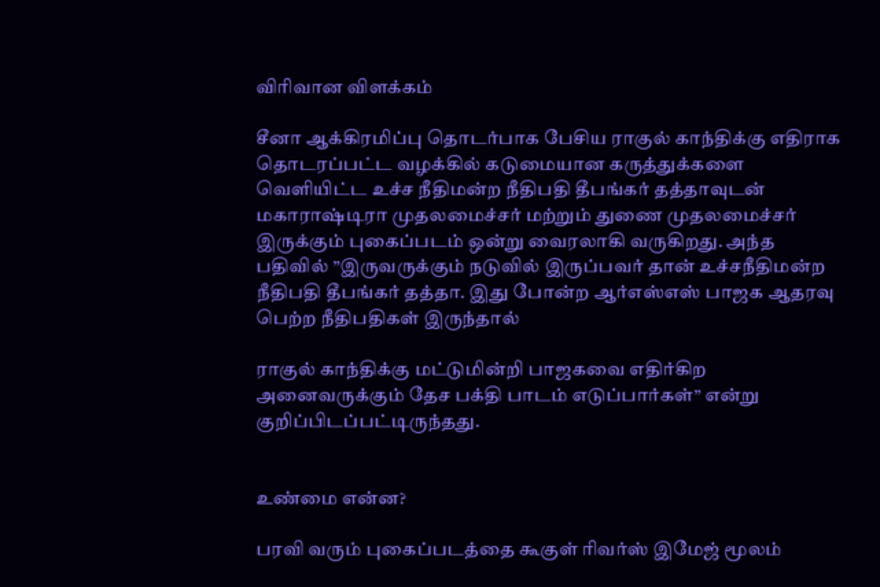விரிவான விளக்கம்

சீனா ஆக்கிரமிப்பு தொடர்பாக பேசிய ராகுல் காந்திக்கு எதிராக தொடரப்பட்ட வழக்கில் கடுமையான கருத்துக்களை வெளியிட்ட உச்ச நீதிமன்ற நீதிபதி தீபங்கர் தத்தாவுடன் மகாராஷ்டிரா முதலமைச்சர் மற்றும் துணை முதலமைச்சர் இருக்கும் புகைப்படம் ஒன்று வைரலாகி வருகிறது. அந்த பதிவில் ”இருவருக்கும் நடுவில் இருப்பவர் தான் உச்சநீதிமன்ற நீதிபதி தீபங்கர் தத்தா. இது போன்ற ஆர்எஸ்எஸ் பாஜக ஆதரவு பெற்ற நீதிபதிகள் இருந்தால்

ராகுல் காந்திக்கு மட்டுமின்றி பாஜகவை எதிர்கிற அனைவருக்கும் தேச பக்தி பாடம் எடுப்பார்கள்” என்று குறிப்பிடப்பட்டிருந்தது.


உண்மை என்ன?

பரவி வரும் புகைப்படத்தை கூகுள் ரிவர்ஸ் இமேஜ் மூலம்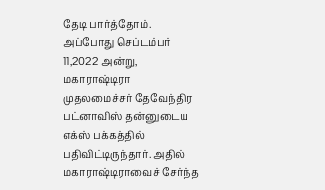தேடி பார்த்தோம். அப்போது செப்டம்பர் 11,2022 அன்று, மகாராஷ்டிரா முதலமைச்சர் தேவேந்திர பட்னாவிஸ் தன்னுடைய எக்ஸ் பக்கத்தில் பதிவிட்டிருந்தார். அதில் மகாராஷ்டிராவைச் சேர்ந்த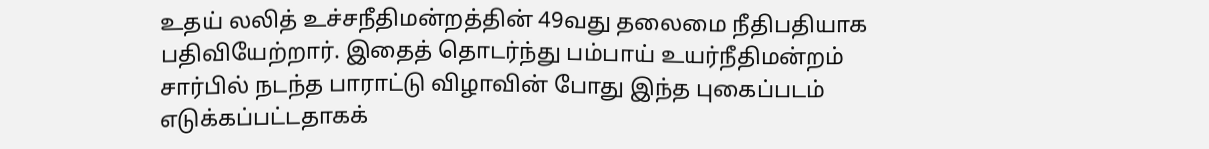உதய் லலித் உச்சநீதிமன்றத்தின் 49வது தலைமை நீதிபதியாக பதிவியேற்றார். இதைத் தொடர்ந்து பம்பாய் உயர்நீதிமன்றம் சார்பில் நடந்த பாராட்டு விழாவின் போது இந்த புகைப்படம் எடுக்கப்பட்டதாகக்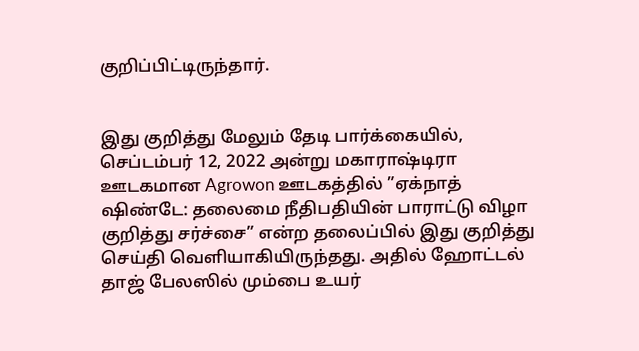குறிப்பிட்டிருந்தார்.


இது குறித்து மேலும் தேடி பார்க்கையில், செப்டம்பர் 12, 2022 அன்று மகாராஷ்டிரா ஊடகமான Agrowon ஊடகத்தில் ”ஏக்நாத் ஷிண்டே: தலைமை நீதிபதியின் பாராட்டு விழா குறித்து சர்ச்சை” என்ற தலைப்பில் இது குறித்து செய்தி வெளியாகியிருந்தது. அதில் ஹோட்டல் தாஜ் பேலஸில் மும்பை உயர்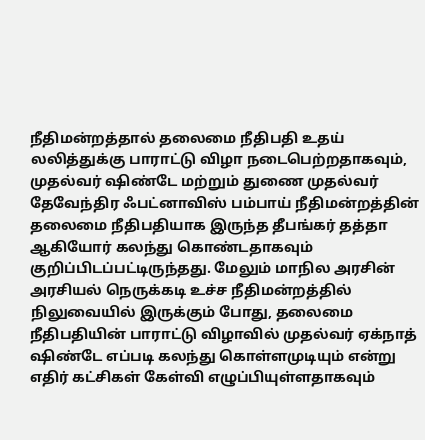நீதிமன்றத்தால் தலைமை நீதிபதி உதய் லலித்துக்கு பாராட்டு விழா நடைபெற்றதாகவும், முதல்வர் ஷிண்டே மற்றும் துணை முதல்வர் தேவேந்திர ஃபட்னாவிஸ் பம்பாய் நீதிமன்றத்தின் தலைமை நீதிபதியாக இருந்த தீபங்கர் தத்தா ஆகியோர் கலந்து கொண்டதாகவும் குறிப்பிடப்பட்டிருந்தது. மேலும் மாநில அரசின் அரசியல் நெருக்கடி உச்ச நீதிமன்றத்தில் நிலுவையில் இருக்கும் போது, தலைமை நீதிபதியின் பாராட்டு விழாவில் முதல்வர் ஏக்நாத் ஷிண்டே எப்படி கலந்து கொள்ளமுடியும் என்று எதிர் கட்சிகள் கேள்வி எழுப்பியுள்ளதாகவும்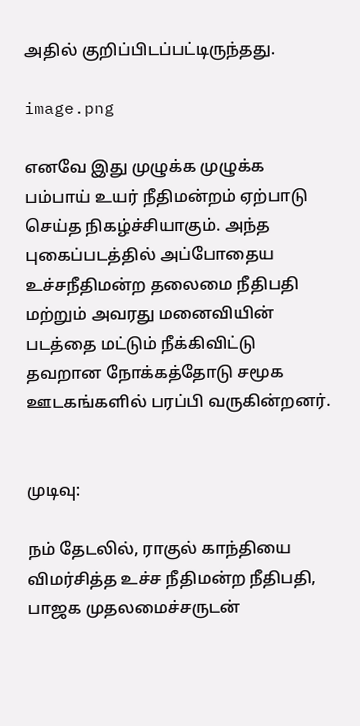அதில் குறிப்பிடப்பட்டிருந்தது.

image.png

எனவே இது முழுக்க முழுக்க பம்பாய் உயர் நீதிமன்றம் ஏற்பாடு செய்த நிகழ்ச்சியாகும். அந்த புகைப்படத்தில் அப்போதைய உச்சநீதிமன்ற தலைமை நீதிபதி மற்றும் அவரது மனைவியின் படத்தை மட்டும் நீக்கிவிட்டு தவறான நோக்கத்தோடு சமூக ஊடகங்களில் பரப்பி வருகின்றனர்.


முடிவு:

நம் தேடலில், ராகுல் காந்தியை விமர்சித்த உச்ச நீதிமன்ற நீதிபதி, பாஜக முதலமைச்சருடன்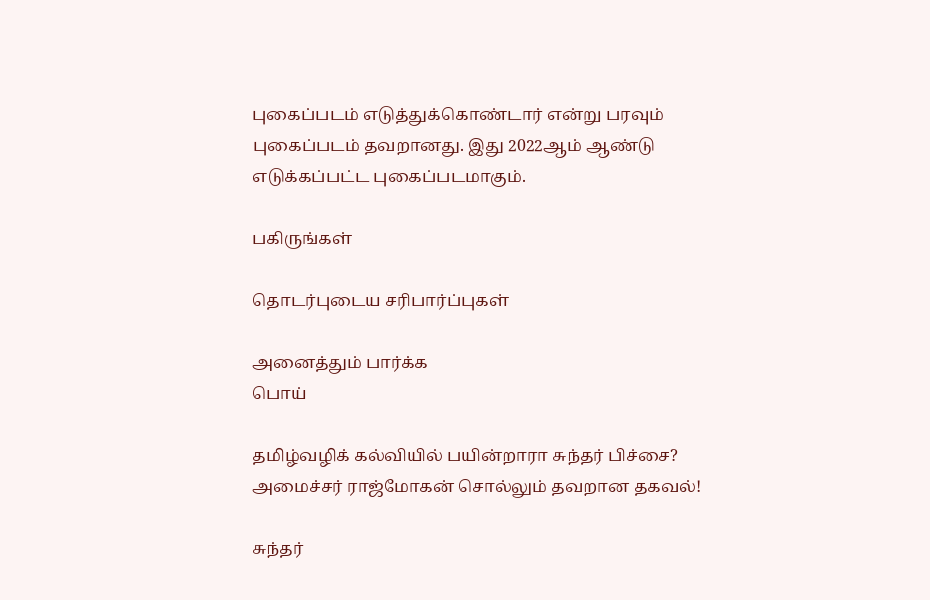புகைப்படம் எடுத்துக்கொண்டார் என்று பரவும் புகைப்படம் தவறானது. இது 2022ஆம் ஆண்டு எடுக்கப்பட்ட புகைப்படமாகும்.

பகிருங்கள்

தொடர்புடைய சரிபார்ப்புகள்

அனைத்தும் பார்க்க
பொய்

தமிழ்வழிக் கல்வியில் பயின்றாரா சுந்தர் பிச்சை? அமைச்சர் ராஜ்மோகன் சொல்லும் தவறான தகவல்!

சுந்தர்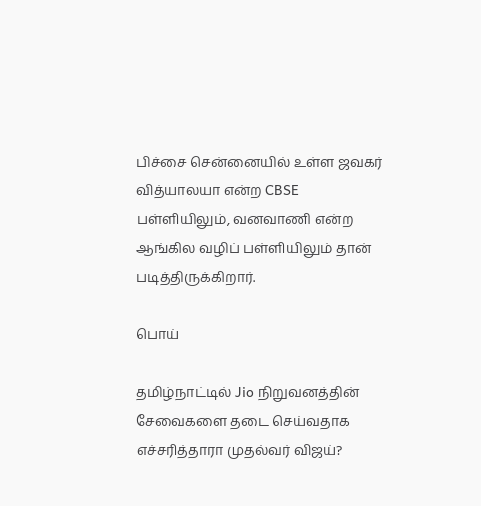பிச்சை சென்னையில் உள்ள ஜவகர் வித்யாலயா என்ற CBSE பள்ளியிலும், வனவாணி என்ற ஆங்கில வழிப் பள்ளியிலும் தான் படித்திருக்கிறார்.

பொய்

தமிழ்நாட்டில் Jio நிறுவனத்தின் சேவைகளை தடை செய்வதாக எச்சரித்தாரா முதல்வர் விஜய்?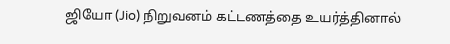ஜியோ (Jio) நிறுவனம் கட்டணத்தை உயர்த்தினால்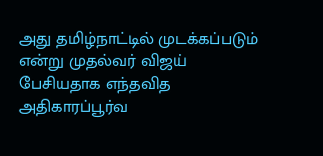அது தமிழ்நாட்டில் முடக்கப்படும் என்று முதல்வர் விஜய் பேசியதாக எந்தவித அதிகாரப்பூர்வ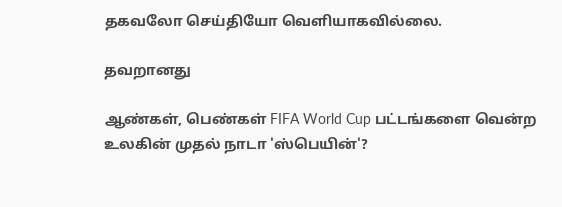தகவலோ செய்தியோ வெளியாகவில்லை.

தவறானது

ஆண்கள், பெண்கள் FIFA World Cup பட்டங்களை வென்ற உலகின் முதல் நாடா 'ஸ்பெயின்'?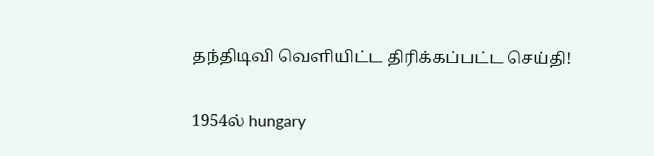தந்திடிவி வெளியிட்ட திரிக்கப்பட்ட செய்தி!

1954ல் hungary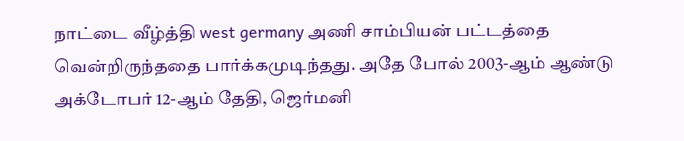நாட்டை வீழ்த்தி west germany அணி சாம்பியன் பட்டத்தை வென்றிருந்ததை பார்க்கமுடிந்தது. அதே போல் 2003-ஆம் ஆண்டு அக்டோபர் 12-ஆம் தேதி, ஜெர்மனி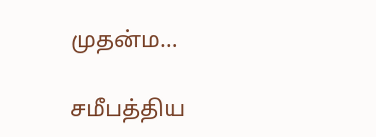முதன்ம…

சமீபத்திய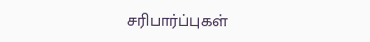சரிபார்ப்புகள்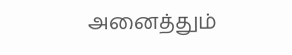அனைத்தும்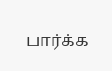பார்க்க